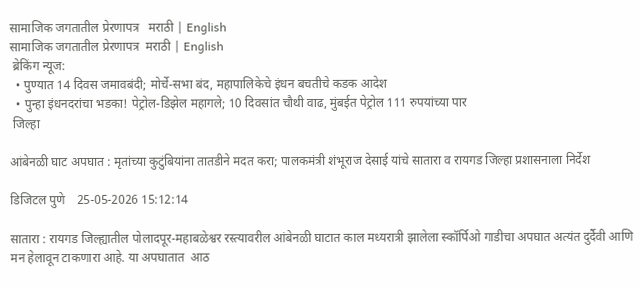सामाजिक जगतातील प्रेरणापत्र   मराठी | English
सामाजिक जगतातील प्रेरणापत्र  मराठी | English
 ब्रेकिंग न्यूज:
  • पुण्यात 14 दिवस जमावबंदी; मोर्चे-सभा बंद, महापालिकेचे इंधन बचतीचे कडक आदेश
  • पुन्हा इंधनदरांचा भडका! पेट्रोल-डिझेल महागले; 10 दिवसांत चौथी वाढ, मुंबईत पेट्रोल 111 रुपयांच्या पार
 जिल्हा

आंबेनळी घाट अपघात : मृतांच्या कुटुंबियांना तातडीने मदत करा; पालकमंत्री शंभूराज देसाई यांचे सातारा व रायगड जिल्हा प्रशासनाला निर्देश

डिजिटल पुणे    25-05-2026 15:12:14

सातारा : रायगड जिल्ह्यातील पोलादपूर-महाबळेश्वर रस्त्यावरील आंबेनळी घाटात काल मध्यरात्री झालेला स्कॉर्पिओ गाडीचा अपघात अत्यंत दुर्दैवी आणि मन हेलावून टाकणारा आहे. या अपघातात  आठ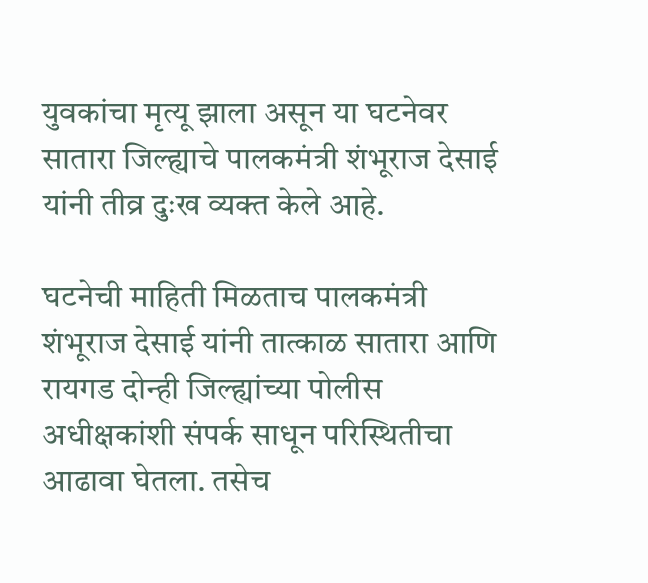युवकांचा मृत्यू झाला असून या घटनेवर सातारा जिल्ह्याचे पालकमंत्री शंभूराज देसाई यांनी तीव्र दुःख व्यक्त केले आहे.

घटनेची माहिती मिळताच पालकमंत्री शंभूराज देसाई यांनी तात्काळ सातारा आणि रायगड दोन्ही जिल्ह्यांच्या पोलीस अधीक्षकांशी संपर्क साधून परिस्थितीचा आढावा घेतला. तसेच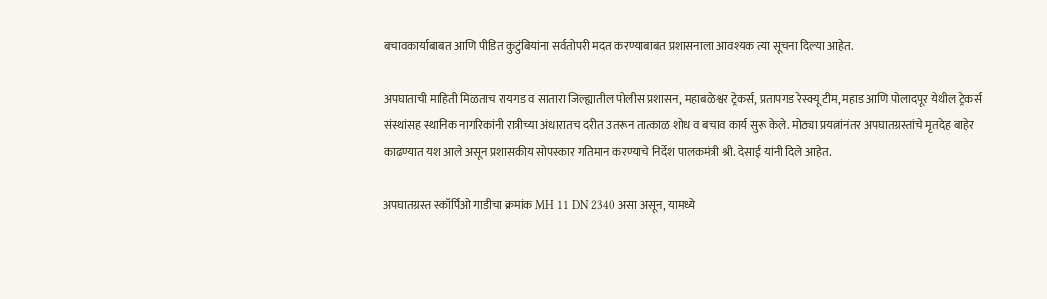बचावकार्याबाबत आणि पीडित कुटुंबियांना सर्वतोपरी मदत करण्याबाबत प्रशासनाला आवश्यक त्या सूचना दिल्या आहेत.

अपघाताची माहिती मिळताच रायगड व सातारा जिल्ह्यातील पोलीस प्रशासन, महाबळेश्वर ट्रेकर्स, प्रतापगड रेस्क्यू टीम, महाड आणि पोलादपूर येथील ट्रेकर्स संस्थांसह स्थानिक नागरिकांनी रात्रीच्या अंधारातच दरीत उतरून तात्काळ शोध व बचाव कार्य सुरू केले. मोठ्या प्रयत्नांनंतर अपघातग्रस्तांचे मृतदेह बाहेर काढण्यात यश आले असून प्रशासकीय सोपस्कार गतिमान करण्याचे निर्देश पालकमंत्री श्री. देसाई यांनी दिले आहेत.

अपघातग्रस्त स्कॉर्पिओ गाडीचा क्रमांक MH 11 DN 2340 असा असून, यामध्ये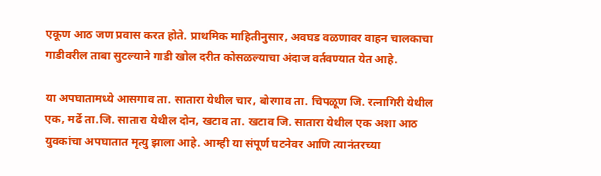एकूण आठ जण प्रवास करत होते. प्राथमिक माहितीनुसार, अवघड वळणावर वाहन चालकाचा गाडीवरील ताबा सुटल्याने गाडी खोल दरीत कोसळल्याचा अंदाज वर्तवण्यात येत आहे.

या अपघातामध्ये आसगाव ता. सातारा येथील चार, बोरगाव ता. चिपळूण जि. रत्नागिरी येथील एक, मर्ढे ता.जि. सातारा येथील दोन, खटाव ता. खटाव जि. सातारा येथील एक अशा आठ युवकांचा अपघातात मृत्यु झाला आहे. आम्ही या संपूर्ण घटनेवर आणि त्यानंतरच्या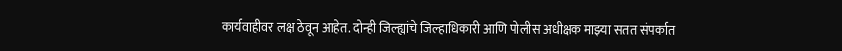कार्यवाहीवर लक्ष ठेवून आहेत. दोन्ही जिल्ह्यांचे जिल्हाधिकारी आणि पोलीस अधीक्षक माझ्या सतत संपर्कात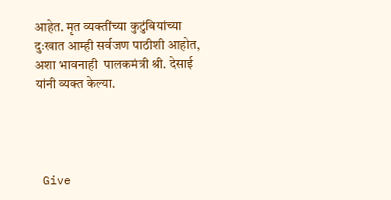आहेत. मृत व्यक्तींच्या कुटुंबियांच्या दुःखात आम्ही सर्वजण पाठीशी आहोत, अशा भावनाही  पालकमंत्री श्री. देसाई यांनी व्यक्त केल्या.




 Give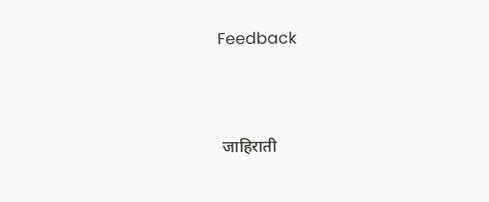Feedback



 जाहिराती